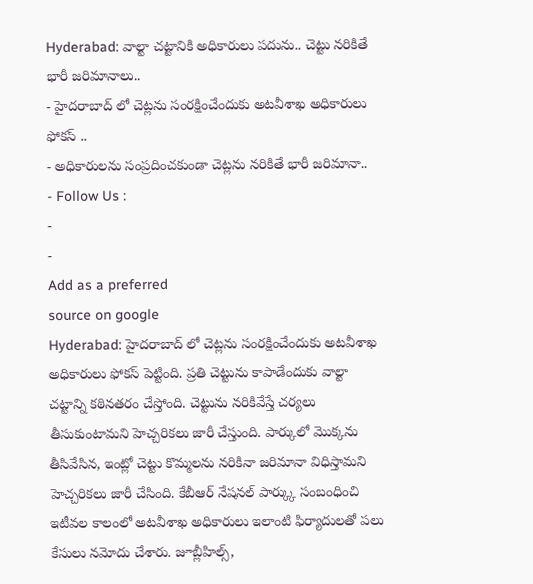Hyderabad: వాల్టా చట్టానికి అధికారులు పదును.. చెట్టు నరికితే భారీ జరిమానాలు..
- హైదరాబాద్ లో చెట్లను సంరక్షించేందుకు అటవీశాఖ అధికారులు ఫోకస్ ..
- అధికారులను సంప్రదించకుండా చెట్లను నరికితే భారీ జరిమానా..
- Follow Us :
-
-
Add as a preferred
source on google
Hyderabad: హైదరాబాద్ లో చెట్లను సంరక్షించేందుకు అటవీశాఖ అధికారులు ఫోకస్ పెట్టింది. ప్రతి చెట్టును కాపాడేందుకు వాల్టా చట్టాన్ని కఠినతరం చేస్తోంది. చెట్టును నరికివేస్తే చర్యలు తీసుకుంటామని హెచ్చరికలు జారీ చేస్తుంది. పార్కులో మొక్కను తీసివేసిన, ఇంట్లో చెట్టు కొమ్మలను నరికినా జరిమానా విధిస్తామని హెచ్చరికలు జారీ చేసింది. కేబీఆర్ నేషనల్ పార్క్కు సంబంధించి ఇటీవల కాలంలో అటవీశాఖ అధికారులు ఇలాంటి ఫిర్యాదులతో పలు కేసులు నమోదు చేశారు. జూబ్లీహిల్స్,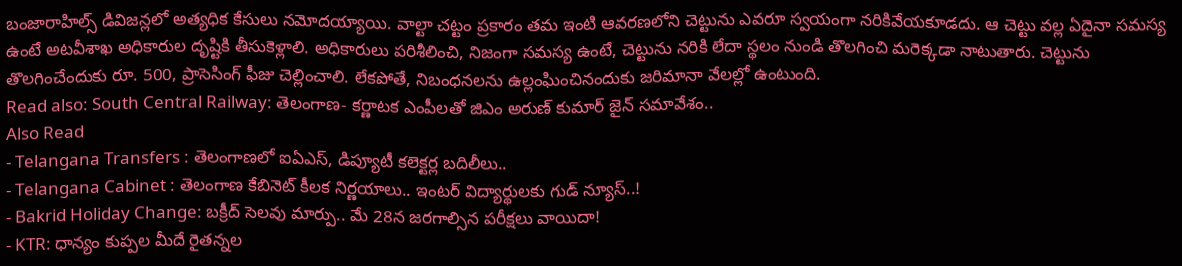బంజారాహిల్స్ డివిజన్లలో అత్యధిక కేసులు నమోదయ్యాయి. వాల్టా చట్టం ప్రకారం తమ ఇంటి ఆవరణలోని చెట్టును ఎవరూ స్వయంగా నరికివేయకూడదు. ఆ చెట్టు వల్ల ఏదైనా సమస్య ఉంటే అటవీశాఖ అధికారుల దృష్టికి తీసుకెళ్లాలి. అధికారులు పరిశీలించి, నిజంగా సమస్య ఉంటే, చెట్టును నరికి లేదా స్థలం నుండి తొలగించి మరెక్కడా నాటుతారు. చెట్టును తొలగించేందుకు రూ. 500, ప్రాసెసింగ్ ఫీజు చెల్లించాలి. లేకపోతే, నిబంధనలను ఉల్లంఘించినందుకు జరిమానా వేలల్లో ఉంటుంది.
Read also: South Central Railway: తెలంగాణ- కర్ణాటక ఎంపీలతో జిఎం అరుణ్ కుమార్ జైన్ సమావేశం..
Also Read
- Telangana Transfers : తెలంగాణలో ఐఏఎస్, డిప్యూటీ కలెక్టర్ల బదిలీలు..
- Telangana Cabinet : తెలంగాణ కేబినెట్ కీలక నిర్ణయాలు.. ఇంటర్ విద్యార్థులకు గుడ్ న్యూస్..!
- Bakrid Holiday Change: బక్రీద్ సెలవు మార్పు.. మే 28న జరగాల్సిన పరీక్షలు వాయిదా!
- KTR: ధాన్యం కుప్పల మీదే రైతన్నల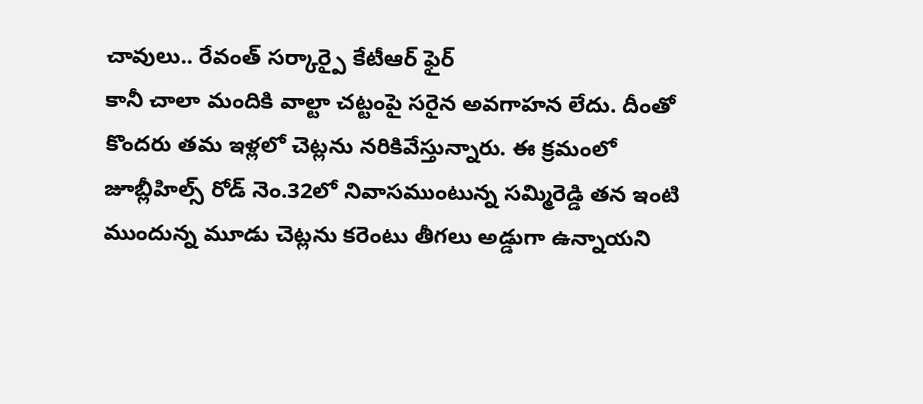చావులు.. రేవంత్ సర్కార్పై కేటీఆర్ ఫైర్
కానీ చాలా మందికి వాల్టా చట్టంపై సరైన అవగాహన లేదు. దీంతో కొందరు తమ ఇళ్లలో చెట్లను నరికివేస్తున్నారు. ఈ క్రమంలో జూబ్లీహిల్స్ రోడ్ నెం.32లో నివాసముంటున్న సమ్మిరెడ్డి తన ఇంటి ముందున్న మూడు చెట్లను కరెంటు తీగలు అడ్డుగా ఉన్నాయని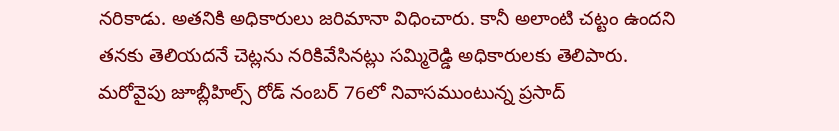నరికాడు. అతనికి అధికారులు జరిమానా విధించారు. కానీ అలాంటి చట్టం ఉందని తనకు తెలియదనే చెట్లను నరికివేసినట్లు సమ్మిరెడ్డి అధికారులకు తెలిపారు. మరోవైపు జూబ్లీహిల్స్ రోడ్ నంబర్ 76లో నివాసముంటున్న ప్రసాద్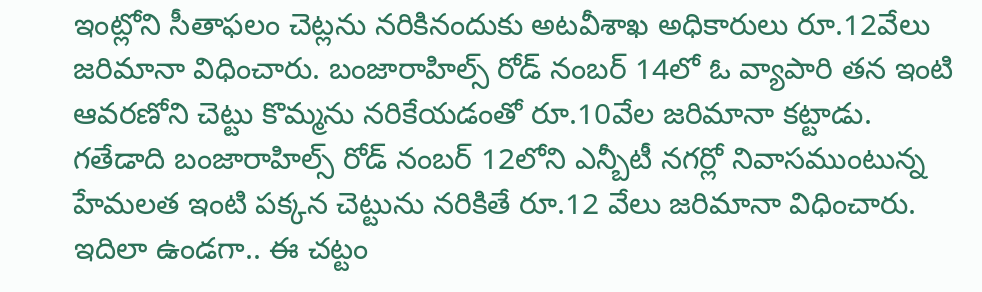ఇంట్లోని సీతాఫలం చెట్లను నరికినందుకు అటవీశాఖ అధికారులు రూ.12వేలు జరిమానా విధించారు. బంజారాహిల్స్ రోడ్ నంబర్ 14లో ఓ వ్యాపారి తన ఇంటి ఆవరణోని చెట్టు కొమ్మను నరికేయడంతో రూ.10వేల జరిమానా కట్టాడు. గతేడాది బంజారాహిల్స్ రోడ్ నంబర్ 12లోని ఎన్బీటీ నగర్లో నివాసముంటున్న హేమలత ఇంటి పక్కన చెట్టును నరికితే రూ.12 వేలు జరిమానా విధించారు. ఇదిలా ఉండగా.. ఈ చట్టం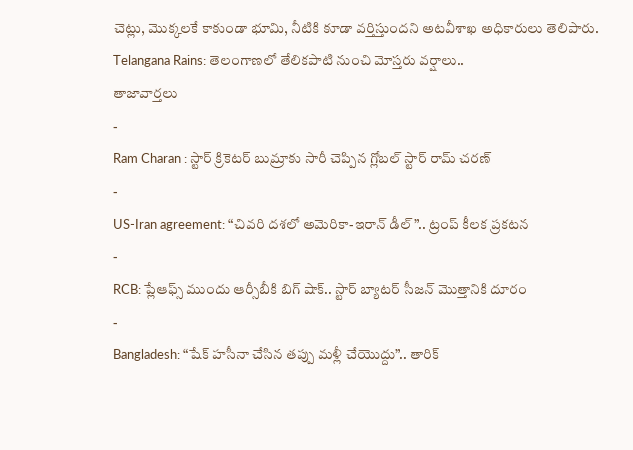చెట్లు, మొక్కలకే కాకుండా భూమి, నీటికి కూడా వర్తిస్తుందని అటవీశాఖ అధికారులు తెలిపారు.
Telangana Rains: తెలంగాణలో తేలికపాటి నుంచి మోస్తరు వర్షాలు..
తాజావార్తలు
-
Ram Charan : స్టార్ క్రికెటర్ బుమ్రాకు సారీ చెప్పిన గ్లోబల్ స్టార్ రామ్ చరణ్
-
US-Iran agreement: “చివరి దశలో అమెరికా-ఇరాన్ డీల్”.. ట్రంప్ కీలక ప్రకటన
-
RCB: ప్లేఆఫ్స్ ముందు ఆర్సీబీకి బిగ్ షాక్.. స్టార్ బ్యాటర్ సీజన్ మొత్తానికి దూరం
-
Bangladesh: “షేక్ హసీనా చేసిన తప్పు మళ్లీ చేయొద్దు”.. తారిక్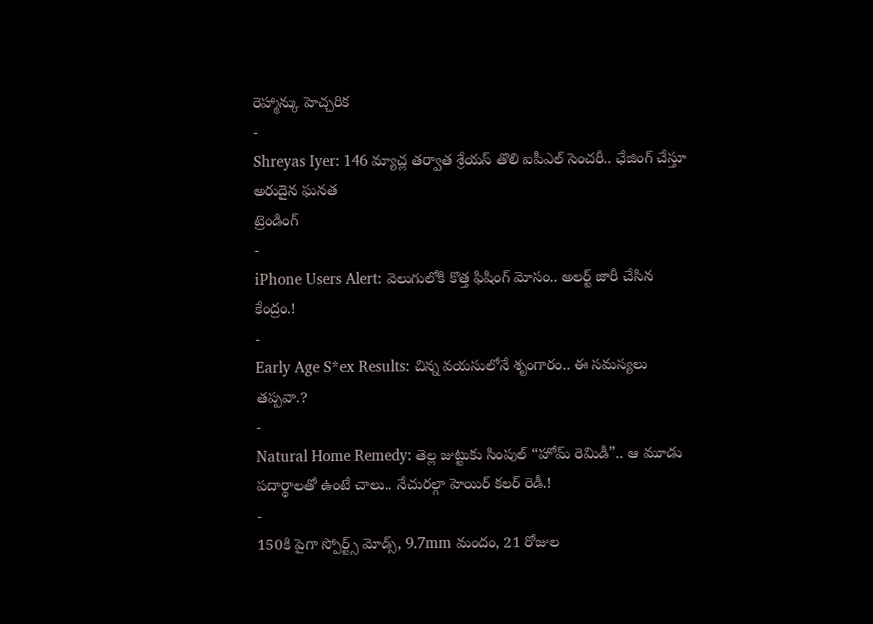రెహ్మాన్కు హెచ్చరిక
-
Shreyas Iyer: 146 మ్యాచ్ల తర్వాత శ్రేయస్ తొలి ఐపీఎల్ సెంచరీ.. ఛేజింగ్ చేస్తూ అరుదైన ఘనత
ట్రెండింగ్
-
iPhone Users Alert: వెలుగులోకి కొత్త ఫిషింగ్ మోసం.. అలర్ట్ జారీ చేసిన కేంద్రం.!
-
Early Age S*ex Results: చిన్న వయసులోనే శృంగారం.. ఈ సమస్యలు తప్పవా.?
-
Natural Home Remedy: తెల్ల జుట్టుకు సింపుల్ “హోమ్ రెమిడీ”.. ఆ మూడు పదార్థాలతో ఉంటే చాలు.. నేచురల్గా హెయిర్ కలర్ రెడీ.!
-
150కి పైగా స్పోర్ట్స్ మోడ్స్, 9.7mm మందం, 21 రోజుల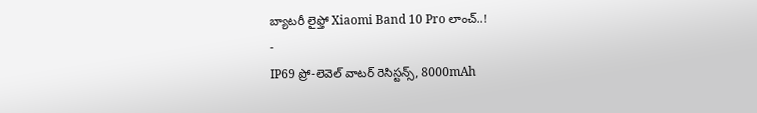బ్యాటరీ లైఫ్తో Xiaomi Band 10 Pro లాంచ్..!
-
IP69 ప్రో-లెవెల్ వాటర్ రెసిస్టన్స్, 8000mAh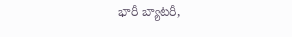భారీ బ్యాటరీ,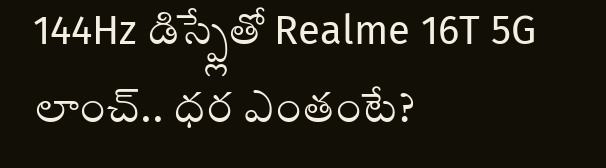144Hz డిస్ప్లేతో Realme 16T 5G లాంచ్.. ధర ఎంతంటే?